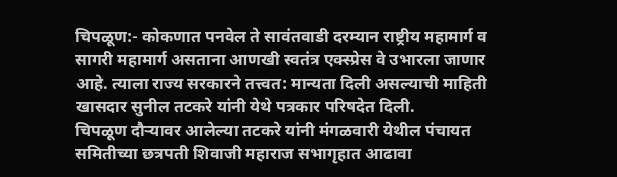चिपळूण:- कोकणात पनवेल ते सावंतवाडी दरम्यान राष्ट्रीय महामार्ग व सागरी महामार्ग असताना आणखी स्वतंत्र एक्स्प्रेस वे उभारला जाणार आहे. त्याला राज्य सरकारने तत्त्वत: मान्यता दिली असल्याची माहिती खासदार सुनील तटकरे यांनी येथे पत्रकार परिषदेत दिली.
चिपळूण दौऱ्यावर आलेल्या तटकरे यांनी मंगळवारी येथील पंचायत समितीच्या छत्रपती शिवाजी महाराज सभागृहात आढावा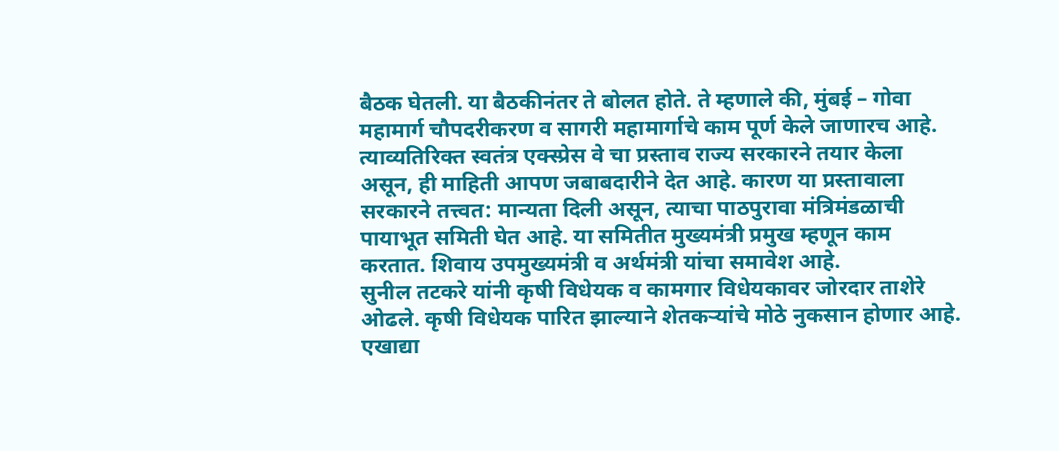बैठक घेतली. या बैठकीनंतर ते बोलत होते. ते म्हणाले की, मुंबई – गोवा महामार्ग चौपदरीकरण व सागरी महामार्गाचे काम पूर्ण केले जाणारच आहे. त्याव्यतिरिक्त स्वतंत्र एक्स्प्रेस वे चा प्रस्ताव राज्य सरकारने तयार केला असून, ही माहिती आपण जबाबदारीने देत आहे. कारण या प्रस्तावाला सरकारने तत्त्वत: मान्यता दिली असून, त्याचा पाठपुरावा मंत्रिमंडळाची पायाभूत समिती घेत आहे. या समितीत मुख्यमंत्री प्रमुख म्हणून काम करतात. शिवाय उपमुख्यमंत्री व अर्थमंत्री यांचा समावेश आहे.
सुनील तटकरे यांनी कृषी विधेयक व कामगार विधेयकावर जोरदार ताशेरे ओढले. कृषी विधेयक पारित झाल्याने शेतकऱ्यांचे मोठे नुकसान होणार आहे. एखाद्या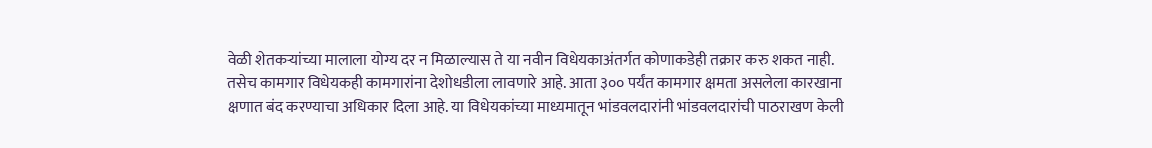वेळी शेतकऱ्यांच्या मालाला योग्य दर न मिळाल्यास ते या नवीन विधेयकाअंतर्गत कोणाकडेही तक्रार करु शकत नाही. तसेच कामगार विधेयकही कामगारांना देशोधडीला लावणारे आहे. आता ३०० पर्यंत कामगार क्षमता असलेला कारखाना क्षणात बंद करण्याचा अधिकार दिला आहे. या विधेयकांच्या माध्यमातून भांडवलदारांनी भांडवलदारांची पाठराखण केली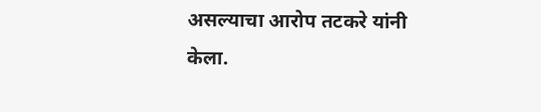असल्याचा आरोप तटकरे यांनी केला.